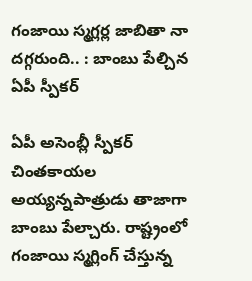గంజాయి స్మ‌గ్లర్ల జాబితా నా ద‌గ్గ‌రుంది.. : బాంబు పేల్చిన‌ ఏపీ స్పీక‌ర్

ఏపీ అసెంబ్లీ స్పీక‌ర్ చింత‌కాయ‌ల అయ్య‌న్న‌పాత్రుడు తాజాగా బాంబు పేల్చారు. రాష్ట్రంలో గంజాయి స్మ‌గ్లింగ్ చేస్తున్న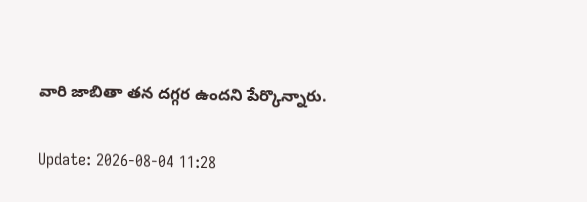వారి జాబితా త‌న ద‌గ్గ‌ర ఉంద‌ని పేర్కొన్నారు.

Update: 2026-08-04 11:28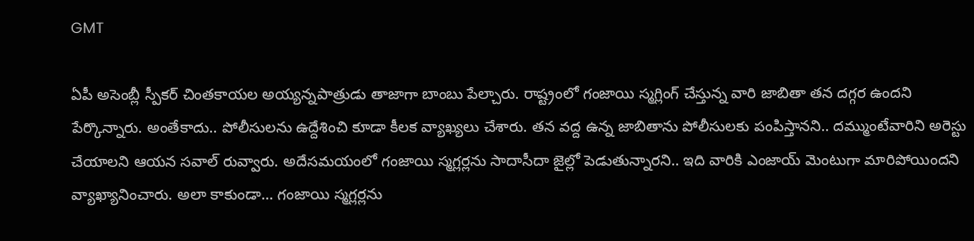GMT

ఏపీ అసెంబ్లీ స్పీక‌ర్ చింత‌కాయ‌ల అయ్య‌న్న‌పాత్రుడు తాజాగా బాంబు పేల్చారు. రాష్ట్రంలో గంజాయి స్మ‌గ్లింగ్ చేస్తున్న వారి జాబితా త‌న ద‌గ్గ‌ర ఉంద‌ని పేర్కొన్నారు. అంతేకాదు.. పోలీసుల‌ను ఉద్దేశించి కూడా కీల‌క వ్యాఖ్య‌లు చేశారు. త‌న వ‌ద్ద ఉన్న జాబితాను పోలీసుల‌కు పంపిస్తాన‌ని.. ద‌మ్ముంటేవారిని అరెస్టు చేయాల‌ని ఆయ‌న స‌వాల్ రువ్వారు. అదేస‌మ‌యంలో గంజాయి స్మ‌గ్ల‌ర్ల‌ను సాదాసీదా జైల్లో పెడుతున్నార‌ని.. ఇది వారికి ఎంజాయ్ మెంటుగా మారిపోయింద‌ని వ్యాఖ్యానించారు. అలా కాకుండా... గంజాయి స్మ‌గ్ల‌ర్ల‌ను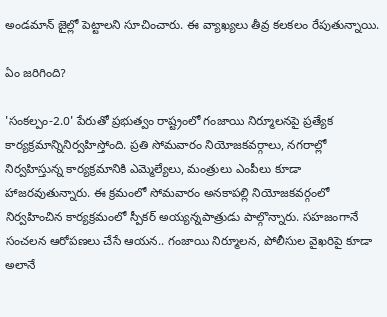అండ‌మాన్ జైల్లో పెట్టాల‌ని సూచించారు. ఈ వ్యాఖ్య‌లు తీవ్ర క‌ల‌క‌లం రేపుతున్నాయి.

ఏం జ‌రిగింది?

'సంక‌ల్పం-2.0' పేరుతో ప్ర‌భుత్వం రాష్ట్రంలో గంజాయి నిర్మూలనపై ప్ర‌త్యేక కార్య‌క్ర‌మాన్నినిర్వ‌హిస్తోంది. ప్ర‌తి సోమ‌వారం నియోజ‌క‌వ‌ర్గాలు, న‌గ‌రాల్లో నిర్వ‌హిస్తున్న కార్య‌క్ర‌మానికి ఎమ్మెల్యేలు, మంత్రులు ఎంపీలు కూడా హాజ‌ర‌వుతున్నారు. ఈ క్ర‌మంలో సోమ‌వారం అన‌కాప‌ల్లి నియోజ‌క‌వ‌ర్గంలో నిర్వ‌హించిన కార్య‌క్ర‌మంలో స్పీక‌ర్ అయ్య‌న్న‌పాత్రుడు పాల్గొన్నారు. స‌హ‌జంగానే సంచ‌ల‌న ఆరోప‌ణ‌లు చేసే ఆయ‌న‌.. గంజాయి నిర్మూల‌న‌, పోలీసుల వైఖ‌రిపై కూడా అలానే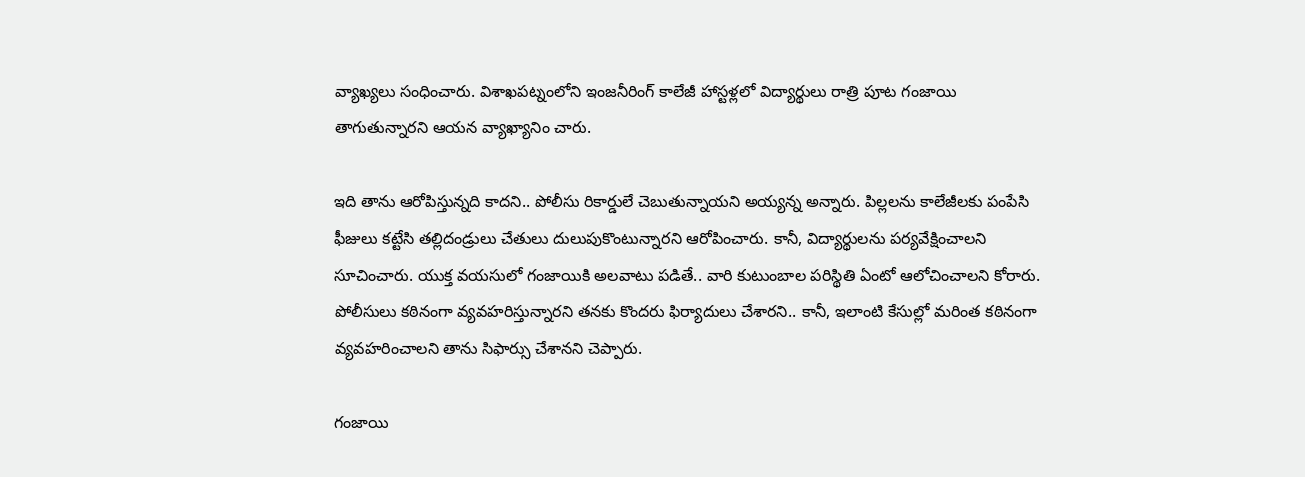వ్యాఖ్య‌లు సంధించారు. విశాఖ‌ప‌ట్నంలోని ఇంజ‌నీరింగ్ కాలేజీ హాస్ట‌ళ్ల‌లో విద్యార్థులు రాత్రి పూట గంజాయి తాగుతున్నార‌ని ఆయ‌న వ్యాఖ్యానిం చారు.

ఇది తాను ఆరోపిస్తున్న‌ది కాద‌ని.. పోలీసు రికార్డులే చెబుతున్నాయ‌ని అయ్య‌న్న అన్నారు. పిల్లలను కాలేజీల‌కు పంపేసి ఫీజులు క‌ట్టేసి త‌ల్లిదండ్రులు చేతులు దులుపుకొంటున్నార‌ని ఆరోపించారు. కానీ, విద్యార్థుల‌ను ప‌ర్య‌వేక్షించాల‌ని సూచించారు. యుక్త వ‌య‌సులో గంజాయికి అల‌వాటు ప‌డితే.. వారి కుటుంబాల పరిస్థితి ఏంటో ఆలోచించాలని కోరారు. పోలీసులు క‌ఠినంగా వ్య‌వ‌హ‌రిస్తున్నార‌ని త‌న‌కు కొంద‌రు ఫిర్యాదులు చేశార‌ని.. కానీ, ఇలాంటి కేసుల్లో మ‌రింత క‌ఠినంగా వ్య‌వ‌హ‌రించాల‌ని తాను సిఫార్సు చేశాన‌ని చెప్పారు.

గంజాయి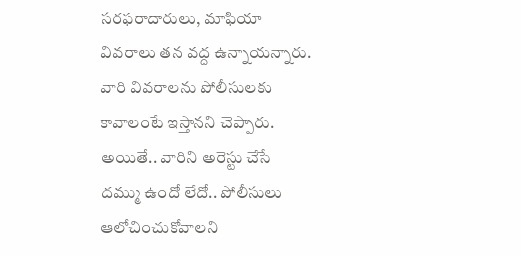స‌ర‌ఫ‌రాదారులు, మాఫియా వివ‌రాలు త‌న వ‌ద్ద ఉన్నాయ‌న్నారు. వారి వివ‌రాల‌ను పోలీసుల‌కు కావాలంటే ఇస్తాన‌ని చెప్పారు. అయితే.. వారిని అరెస్టు చేసే ద‌మ్ము ఉందో లేదో.. పోలీసులు ఆలోచించుకోవాల‌ని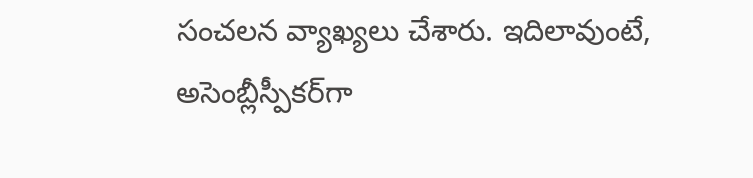సంచ‌ల‌న వ్యాఖ్య‌లు చేశారు. ఇదిలావుంటే, అసెంబ్లీస్పీక‌ర్‌గా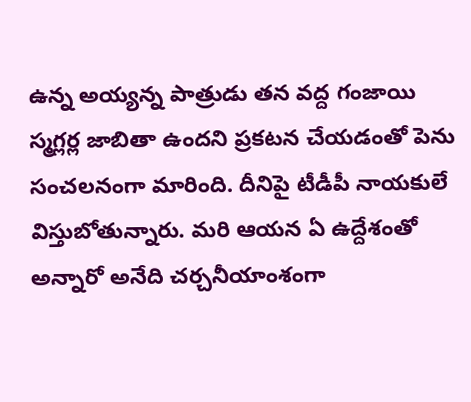ఉన్న అయ్య‌న్న పాత్రుడు త‌న వ‌ద్ద గంజాయి స్మ‌గ్ల‌ర్ల జాబితా ఉంద‌ని ప్ర‌క‌ట‌న చేయ‌డంతో పెను సంచ‌ల‌నంగా మారింది. దీనిపై టీడీపీ నాయ‌కులే విస్తుబోతున్నారు. మరి ఆయ‌న ఏ ఉద్దేశంతో అన్నారో అనేది చ‌ర్చ‌నీయాంశంగా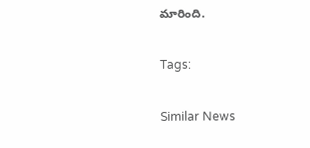మారింది.

Tags:

Similar News